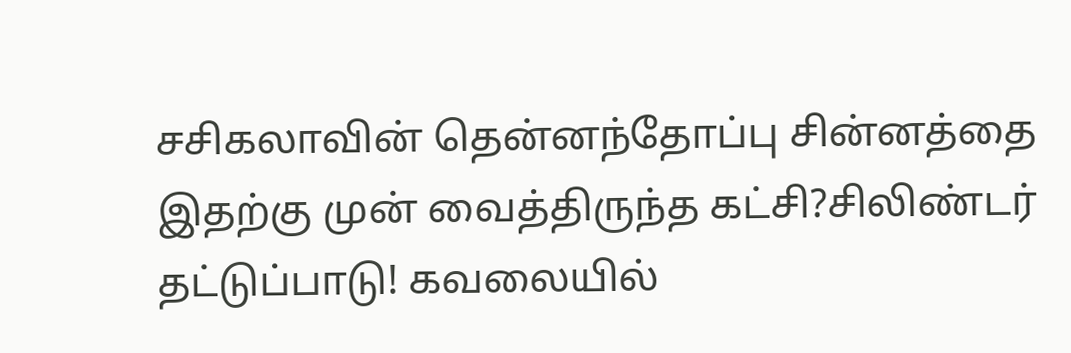சசிகலாவின் தென்னந்தோப்பு சின்னத்தை இதற்கு முன் வைத்திருந்த கட்சி?சிலிண்டர் தட்டுப்பாடு! கவலையில்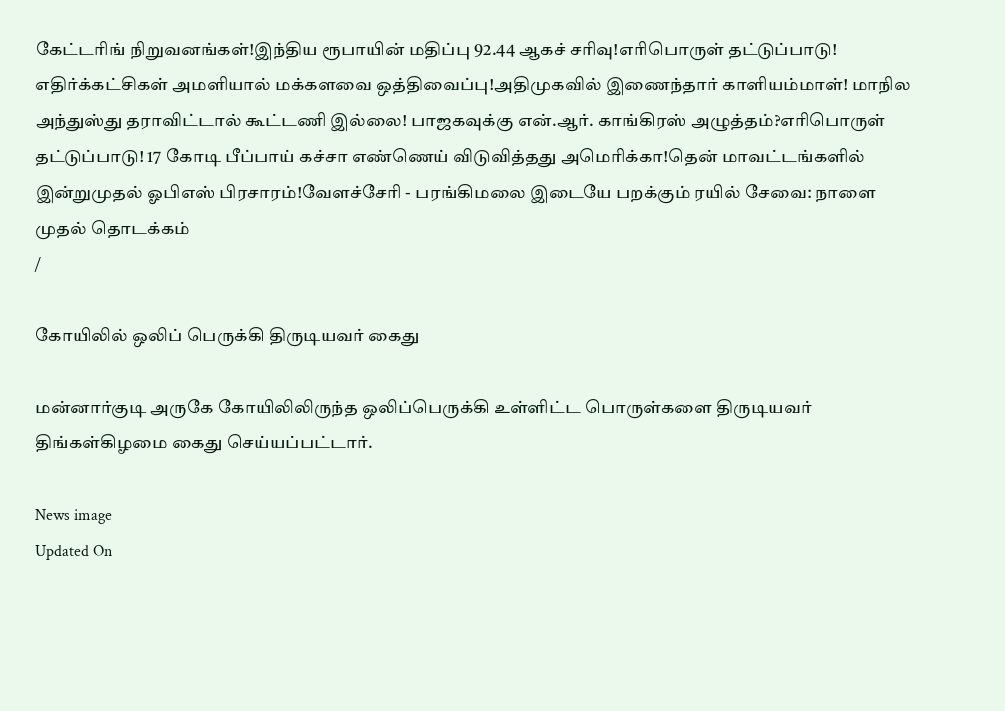கேட்டரிங் நிறுவனங்கள்!இந்திய ரூபாயின் மதிப்பு 92.44 ஆகச் சரிவு!எரிபொருள் தட்டுப்பாடு! எதிர்க்கட்சிகள் அமளியால் மக்களவை ஒத்திவைப்பு!அதிமுகவில் இணைந்தார் காளியம்மாள்! மாநில அந்துஸ்து தராவிட்டால் கூட்டணி இல்லை! பாஜகவுக்கு என்.ஆர். காங்கிரஸ் அழுத்தம்?எரிபொருள் தட்டுப்பாடு! 17 கோடி பீப்பாய் கச்சா எண்ணெய் விடுவித்தது அமெரிக்கா!தென் மாவட்டங்களில் இன்றுமுதல் ஓபிஎஸ் பிரசாரம்!வேளச்சேரி - பரங்கிமலை இடையே பறக்கும் ரயில் சேவை: நாளை முதல் தொடக்கம்
/

கோயிலில் ஒலிப் பெருக்கி திருடியவர் கைது

மன்னார்குடி அருகே கோயிலிலிருந்த ஒலிப்பெருக்கி உள்ளிட்ட பொருள்களை திருடியவர் திங்கள்கிழமை கைது செய்யப்பட்டார்.

News image
Updated On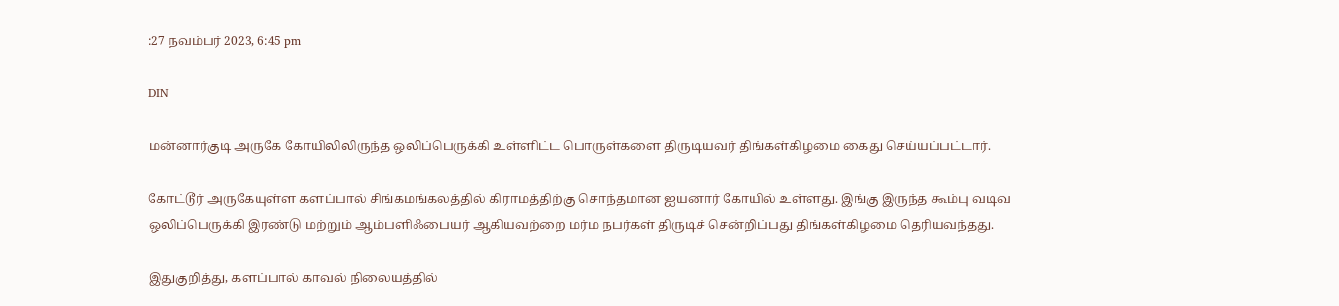:27 நவம்பர் 2023, 6:45 pm

DIN

மன்னார்குடி அருகே கோயிலிலிருந்த ஒலிப்பெருக்கி உள்ளிட்ட பொருள்களை திருடியவர் திங்கள்கிழமை கைது செய்யப்பட்டார்.

கோட்டூர் அருகேயுள்ள களப்பால் சிங்கமங்கலத்தில் கிராமத்திற்கு சொந்தமான ஐயனார் கோயில் உள்ளது. இங்கு இருந்த கூம்பு வடிவ ஒலிப்பெருக்கி இரண்டு மற்றும் ஆம்பளிஃபையர் ஆகியவற்றை மர்ம நபர்கள் திருடிச் சென்றிப்பது திங்கள்கிழமை தெரியவந்தது.

இதுகுறித்து, களப்பால் காவல் நிலையத்தில்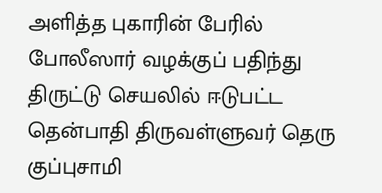அளித்த புகாரின் பேரில் போலீஸார் வழக்குப் பதிந்து திருட்டு செயலில் ஈடுபட்ட தென்பாதி திருவள்ளுவர் தெரு குப்புசாமி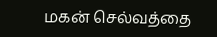மகன் செல்வத்தை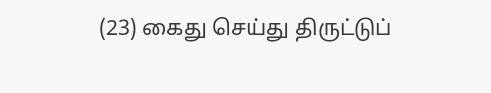(23) கைது செய்து திருட்டுப்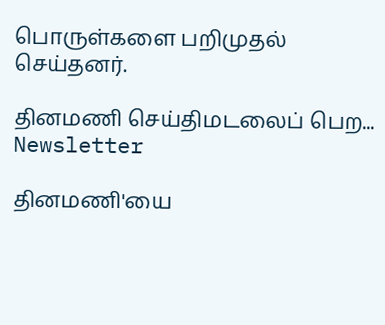பொருள்களை பறிமுதல் செய்தனர்.

தினமணி செய்திமடலைப் பெற... Newsletter

தினமணி'யை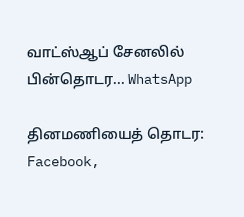வாட்ஸ்ஆப் சேனலில் பின்தொடர... WhatsApp

தினமணியைத் தொடர: Facebook,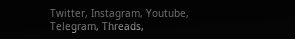Twitter, Instagram, Youtube, Telegram, Threads,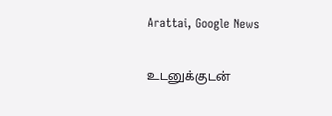Arattai, Google News

உடனுக்குடன்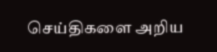செய்திகளை அறிய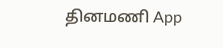தினமணி App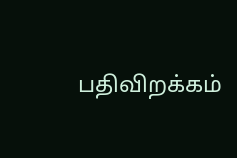பதிவிறக்கம்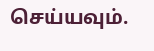செய்யவும்.